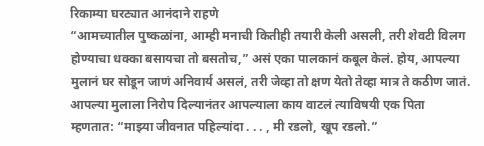रिकाम्या घरट्यात आनंदाने राहणे
“आमच्यातील पुष्कळांना, आम्ही मनाची कितीही तयारी केली असली, तरी शेवटी विलग होण्याचा धक्का बसायचा तो बसतोच,” असं एका पालकानं कबूल केलं. होय, आपल्या मुलानं घर सोडून जाणं अनिवार्य असलं, तरी जेव्हा तो क्षण येतो तेव्हा मात्र ते कठीण जातं. आपल्या मुलाला निरोप दिल्यानंतर आपल्याला काय वाटलं त्याविषयी एक पिता म्हणतात: “माझ्या जीवनात पहिल्यांदा . . . , मी रडलो, खूप रडलो.”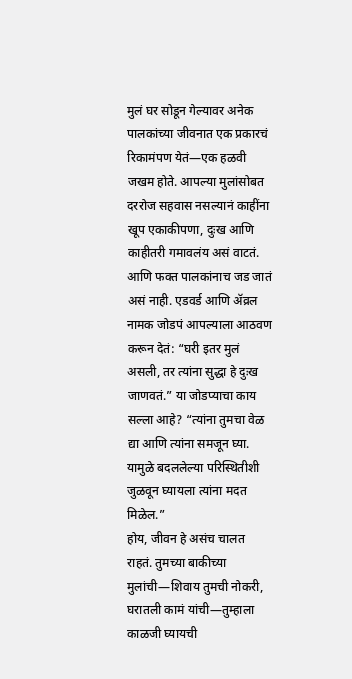मुलं घर सोडून गेल्यावर अनेक पालकांच्या जीवनात एक प्रकारचं रिकामंपण येतं—एक हळवी जखम होते. आपल्या मुलांसोबत दररोज सहवास नसल्यानं काहींना खूप एकाकीपणा, दुःख आणि काहीतरी गमावलंय असं वाटतं. आणि फक्त पालकांनाच जड जातं असं नाही. एडवर्ड आणि ॲव्रल नामक जोडपं आपल्याला आठवण करून देतं: “घरी इतर मुलं असली, तर त्यांना सुद्धा हे दुःख जाणवतं.” या जोडप्याचा काय सल्ला आहे? “त्यांना तुमचा वेळ द्या आणि त्यांना समजून घ्या. यामुळे बदललेल्या परिस्थितीशी जुळवून घ्यायला त्यांना मदत मिळेल.”
होय, जीवन हे असंच चालत राहतं. तुमच्या बाकीच्या मुलांची—शिवाय तुमची नोकरी, घरातली कामं यांची—तुम्हाला काळजी घ्यायची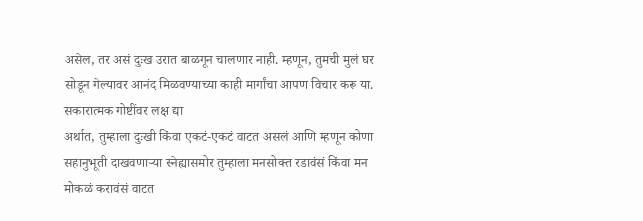असेल, तर असं दुःख उरात बाळगून चालणार नाही. म्हणून, तुमची मुलं घर सोडून गेल्यावर आनंद मिळवण्याच्या काही मार्गांचा आपण विचार करू या.
सकारात्मक गोष्टींवर लक्ष द्या
अर्थात, तुम्हाला दुःखी किंवा एकटं-एकटं वाटत असलं आणि म्हणून कोणा सहानुभूती दाखवणाऱ्या स्नेह्यासमोर तुम्हाला मनसोक्त रडावंसं किंवा मन मोकळं करावंसं वाटत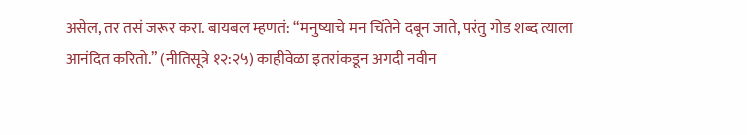असेल, तर तसं जरूर करा. बायबल म्हणतं: “मनुष्याचे मन चिंतेने दबून जाते, परंतु गोड शब्द त्याला आनंदित करितो.” (नीतिसूत्रे १२:२५) काहीवेळा इतरांकडून अगदी नवीन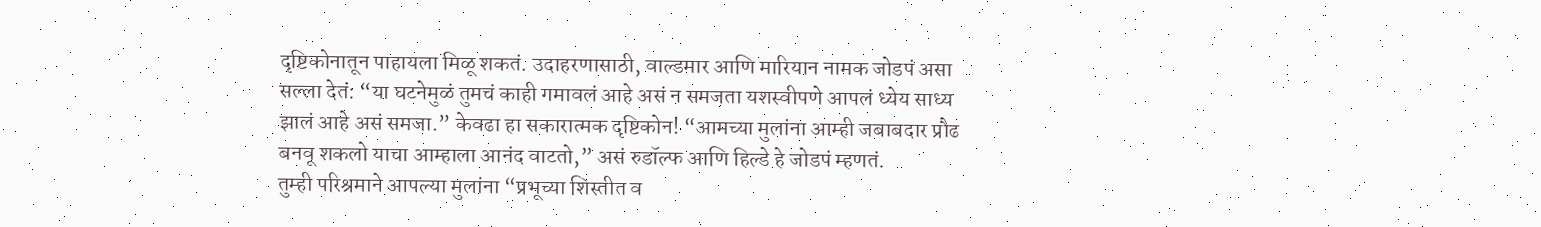दृष्टिकोनातून पाहायला मिळू शकतं. उदाहरणासाठी, वाल्डमार आणि मारियान नामक जोडपं असा सल्ला देतं: “या घटनेमुळं तुमचं काही गमावलं आहे असं न समजता यशस्वीपणे आपलं ध्येय साध्य झालं आहे असं समजा.” केवढा हा सकारात्मक दृष्टिकोन! “आमच्या मुलांना आम्ही जबाबदार प्रौढ बनवू शकलो याचा आम्हाला आनंद वाटतो,” असं रुडॉल्फ आणि हिल्डे हे जोडपं म्हणतं.
तुम्ही परिश्रमाने आपल्या मुलांना “प्रभूच्या शिस्तीत व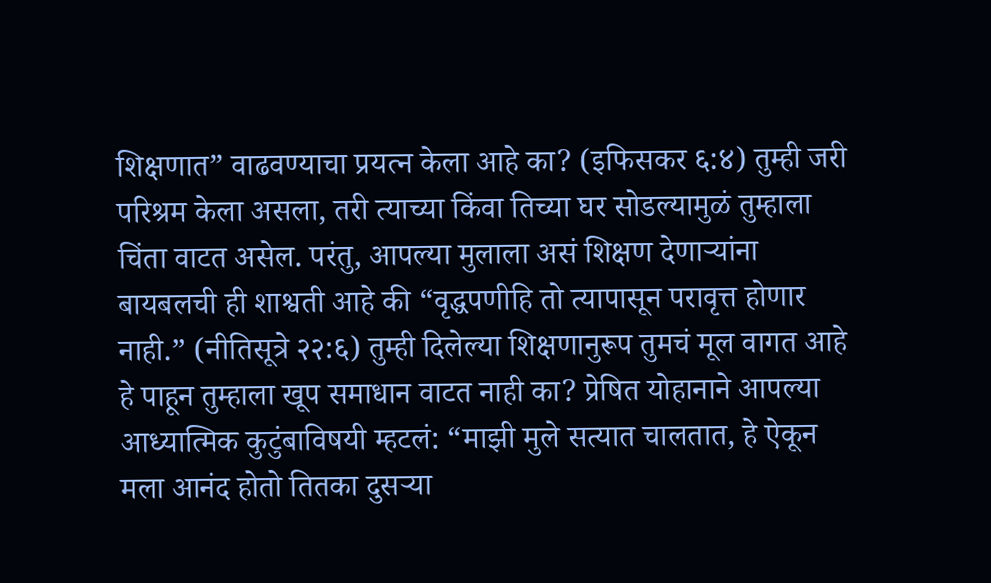शिक्षणात” वाढवण्याचा प्रयत्न केला आहे का? (इफिसकर ६:४) तुम्ही जरी परिश्रम केला असला, तरी त्याच्या किंवा तिच्या घर सोडल्यामुळं तुम्हाला चिंता वाटत असेल. परंतु, आपल्या मुलाला असं शिक्षण देणाऱ्यांना बायबलची ही शाश्वती आहे की “वृद्धपणीहि तो त्यापासून परावृत्त होणार नाही.” (नीतिसूत्रे २२:६) तुम्ही दिलेल्या शिक्षणानुरूप तुमचं मूल वागत आहे हे पाहून तुम्हाला खूप समाधान वाटत नाही का? प्रेषित योहानाने आपल्या आध्यात्मिक कुटुंबाविषयी म्हटलं: “माझी मुले सत्यात चालतात, हे ऐकून मला आनंद होतो तितका दुसऱ्या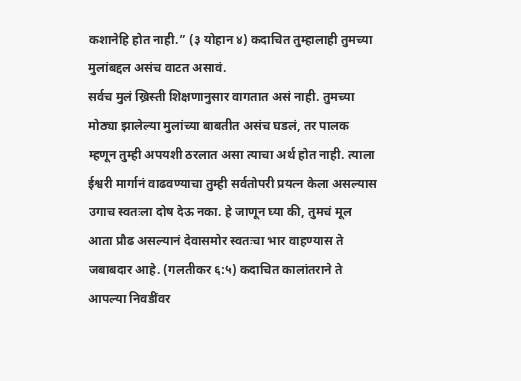कशानेहि होत नाही.” (३ योहान ४) कदाचित तुम्हालाही तुमच्या मुलांबद्दल असंच वाटत असावं.
सर्वच मुलं ख्रिस्ती शिक्षणानुसार वागतात असं नाही. तुमच्या मोठ्या झालेल्या मुलांच्या बाबतीत असंच घडलं, तर पालक म्हणून तुम्ही अपयशी ठरलात असा त्याचा अर्थ होत नाही. त्याला ईश्वरी मार्गानं वाढवण्याचा तुम्ही सर्वतोपरी प्रयत्न केला असल्यास उगाच स्वतःला दोष देऊ नका. हे जाणून घ्या की, तुमचं मूल आता प्रौढ असल्यानं देवासमोर स्वतःचा भार वाहण्यास ते जबाबदार आहे. (गलतीकर ६:५) कदाचित कालांतराने ते आपल्या निवडींवर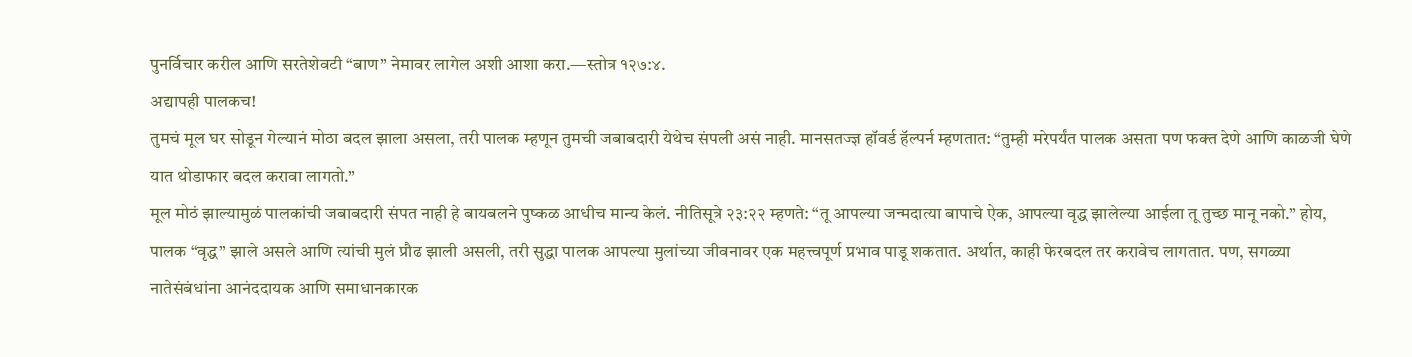पुनर्विचार करील आणि सरतेशेवटी “बाण” नेमावर लागेल अशी आशा करा.—स्तोत्र १२७:४.
अद्यापही पालकच!
तुमचं मूल घर सोडून गेल्यानं मोठा बदल झाला असला, तरी पालक म्हणून तुमची जबाबदारी येथेच संपली असं नाही. मानसतज्ज्ञ हॉवर्ड हॅल्पर्न म्हणतात: “तुम्ही मरेपर्यंत पालक असता पण फक्त देणे आणि काळजी घेणे यात थोडाफार बदल करावा लागतो.”
मूल मोठं झाल्यामुळं पालकांची जबाबदारी संपत नाही हे बायबलने पुष्कळ आधीच मान्य केलं. नीतिसूत्रे २३:२२ म्हणते: “तू आपल्या जन्मदात्या बापाचे ऐक, आपल्या वृद्ध झालेल्या आईला तू तुच्छ मानू नको.” होय, पालक “वृद्ध” झाले असले आणि त्यांची मुलं प्रौढ झाली असली, तरी सुद्धा पालक आपल्या मुलांच्या जीवनावर एक महत्त्वपूर्ण प्रभाव पाडू शकतात. अर्थात, काही फेरबदल तर करावेच लागतात. पण, सगळ्या नातेसंबंधांना आनंददायक आणि समाधानकारक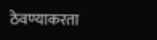ठेवण्याकरता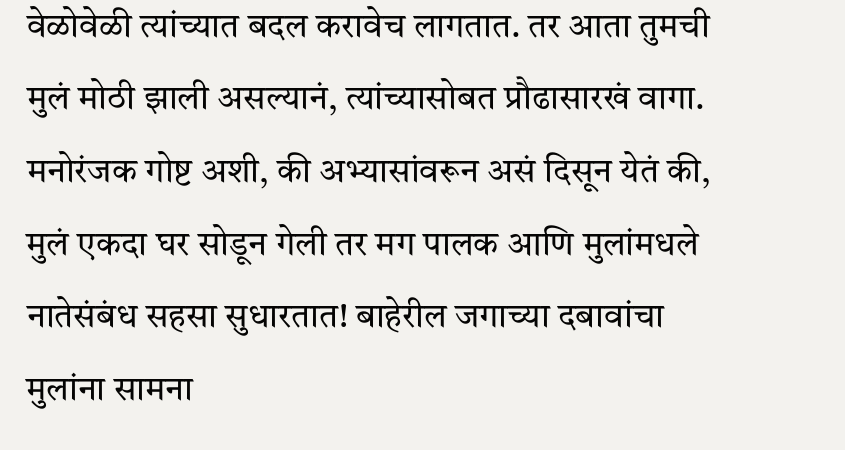वेळोवेळी त्यांच्यात बदल करावेच लागतात. तर आता तुमची मुलं मोठी झाली असल्यानं, त्यांच्यासोबत प्रौढासारखं वागा. मनोरंजक गोष्ट अशी, की अभ्यासांवरून असं दिसून येतं की, मुलं एकदा घर सोडून गेली तर मग पालक आणि मुलांमधले नातेसंबंध सहसा सुधारतात! बाहेरील जगाच्या दबावांचा मुलांना सामना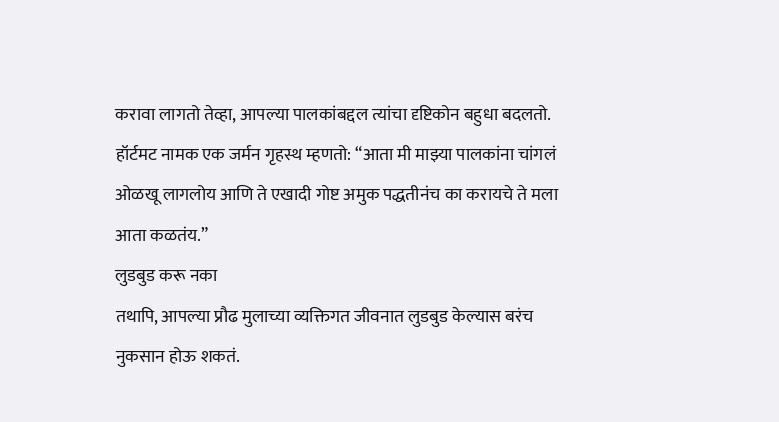करावा लागतो तेव्हा, आपल्या पालकांबद्दल त्यांचा दृष्टिकोन बहुधा बदलतो. हॉर्टमट नामक एक जर्मन गृहस्थ म्हणतो: “आता मी माझ्या पालकांना चांगलं ओळखू लागलोय आणि ते एखादी गोष्ट अमुक पद्धतीनंच का करायचे ते मला आता कळतंय.”
लुडबुड करू नका
तथापि, आपल्या प्रौढ मुलाच्या व्यक्तिगत जीवनात लुडबुड केल्यास बरंच नुकसान होऊ शकतं.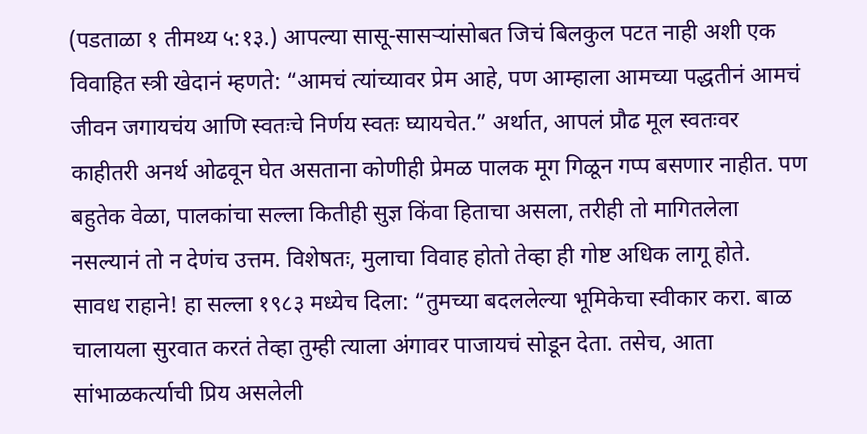(पडताळा १ तीमथ्य ५:१३.) आपल्या सासू-सासऱ्यांसोबत जिचं बिलकुल पटत नाही अशी एक विवाहित स्त्री खेदानं म्हणते: “आमचं त्यांच्यावर प्रेम आहे, पण आम्हाला आमच्या पद्धतीनं आमचं जीवन जगायचंय आणि स्वतःचे निर्णय स्वतः घ्यायचेत.” अर्थात, आपलं प्रौढ मूल स्वतःवर काहीतरी अनर्थ ओढवून घेत असताना कोणीही प्रेमळ पालक मूग गिळून गप्प बसणार नाहीत. पण बहुतेक वेळा, पालकांचा सल्ला कितीही सुज्ञ किंवा हिताचा असला, तरीही तो मागितलेला नसल्यानं तो न देणंच उत्तम. विशेषतः, मुलाचा विवाह होतो तेव्हा ही गोष्ट अधिक लागू होते.
सावध राहाने! हा सल्ला १९८३ मध्येच दिला: “तुमच्या बदललेल्या भूमिकेचा स्वीकार करा. बाळ चालायला सुरवात करतं तेव्हा तुम्ही त्याला अंगावर पाजायचं सोडून देता. तसेच, आता सांभाळकर्त्याची प्रिय असलेली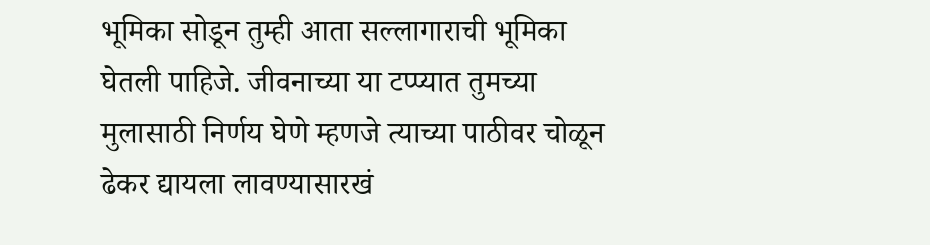भूमिका सोडून तुम्ही आता सल्लागाराची भूमिका घेतली पाहिजे. जीवनाच्या या टप्प्यात तुमच्या मुलासाठी निर्णय घेणे म्हणजे त्याच्या पाठीवर चोळून ढेकर द्यायला लावण्यासारखं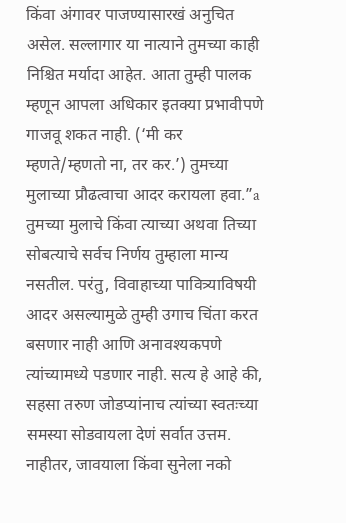किंवा अंगावर पाजण्यासारखं अनुचित असेल. सल्लागार या नात्याने तुमच्या काही निश्चित मर्यादा आहेत. आता तुम्ही पालक म्हणून आपला अधिकार इतक्या प्रभावीपणे गाजवू शकत नाही. (‘मी कर म्हणते/म्हणतो ना, तर कर.’) तुमच्या मुलाच्या प्रौढत्वाचा आदर करायला हवा.”a
तुमच्या मुलाचे किंवा त्याच्या अथवा तिच्या सोबत्याचे सर्वच निर्णय तुम्हाला मान्य नसतील. परंतु, विवाहाच्या पावित्र्याविषयी आदर असल्यामुळे तुम्ही उगाच चिंता करत बसणार नाही आणि अनावश्यकपणे त्यांच्यामध्ये पडणार नाही. सत्य हे आहे की, सहसा तरुण जोडप्यांनाच त्यांच्या स्वतःच्या समस्या सोडवायला देणं सर्वात उत्तम. नाहीतर, जावयाला किंवा सुनेला नको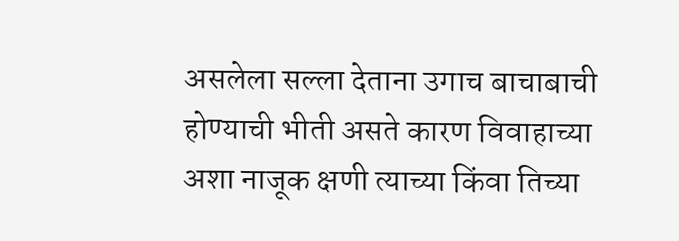असलेला सल्ला देताना उगाच बाचाबाची होण्याची भीती असते कारण विवाहाच्या अशा नाजूक क्षणी त्याच्या किंवा तिच्या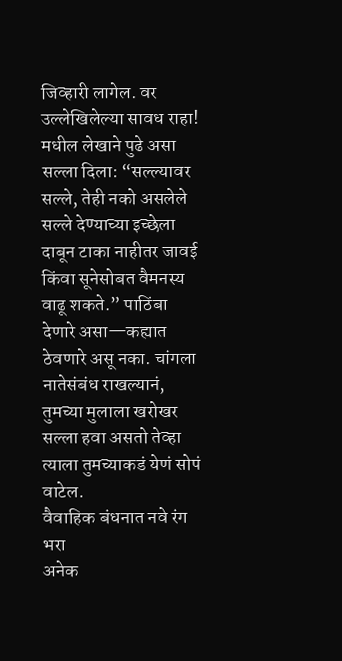जिव्हारी लागेल. वर उल्लेखिलेल्या सावध राहा! मधील लेखाने पुढे असा सल्ला दिला: “सल्ल्यावर सल्ले, तेही नको असलेले सल्ले देण्याच्या इच्छेला दाबून टाका नाहीतर जावई किंवा सूनेसोबत वैमनस्य वाढू शकते.” पाठिंबा देणारे असा—कह्यात ठेवणारे असू नका. चांगला नातेसंबंध राखल्यानं, तुमच्या मुलाला खरोखर सल्ला हवा असतो तेव्हा त्याला तुमच्याकडं येणं सोपं वाटेल.
वैवाहिक बंधनात नवे रंग भरा
अनेक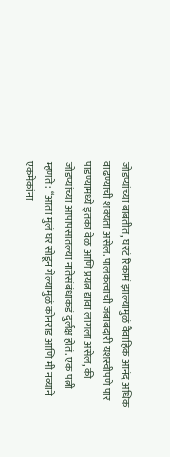जोडप्यांच्या बाबतीत, घरटं रिकामं झाल्यामुळं वैवाहिक आनंद अधिक वाढण्याची शक्यता असेल. पालकत्वाची जबाबदारी यशस्वीपणे पार पाडण्यामध्ये इतका वेळ आणि प्रयत्न द्यावा लागला असेल, की जोडप्यांच्या आपापसातल्या नातेसंबंधाकडं दुर्लक्ष होतं. एक पत्नी म्हणते: “आता मुलं घर सोडून गेल्यामुळं कोनराड आणि मी नव्याने एकमेकांना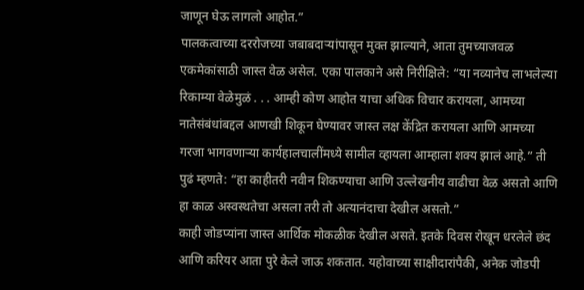जाणून घेऊ लागलो आहोत.”
पालकत्वाच्या दररोजच्या जबाबदाऱ्यांपासून मुक्त झाल्याने, आता तुमच्याजवळ एकमेकांसाठी जास्त वेळ असेल. एका पालकाने असे निरीक्षिले: “या नव्यानेच लाभलेल्या रिकाम्या वेळेमुळं . . . आम्ही कोण आहोत याचा अधिक विचार करायला, आमच्या नातेसंबंधांबद्दल आणखी शिकून घेण्यावर जास्त लक्ष केंद्रित करायला आणि आमच्या गरजा भागवणाऱ्या कार्यहालचालींमध्ये सामील व्हायला आम्हाला शक्य झालं आहे.” ती पुढं म्हणते: “हा काहीतरी नवीन शिकण्याचा आणि उल्लेखनीय वाढीचा वेळ असतो आणि हा काळ अस्वस्थतेचा असला तरी तो अत्यानंदाचा देखील असतो.”
काही जोडप्यांना जास्त आर्थिक मोकळीक देखील असते. इतके दिवस रोखून धरलेले छंद आणि करियर आता पुरे केले जाऊ शकतात. यहोवाच्या साक्षीदारांपैकी, अनेक जोडपी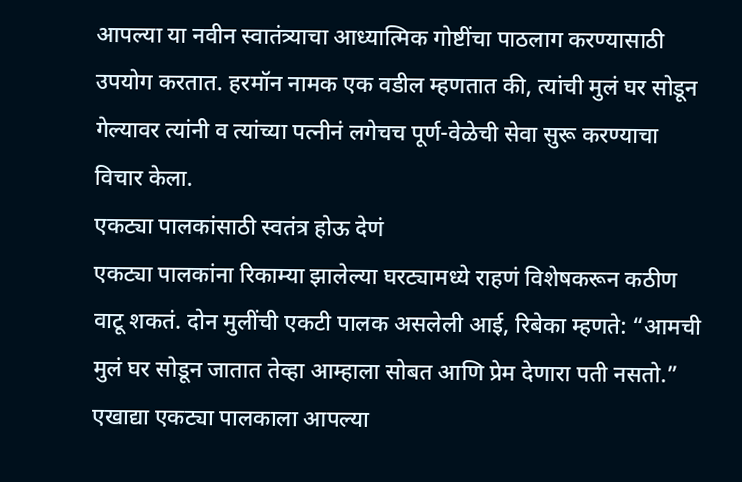आपल्या या नवीन स्वातंत्र्याचा आध्यात्मिक गोष्टींचा पाठलाग करण्यासाठी उपयोग करतात. हरमॉन नामक एक वडील म्हणतात की, त्यांची मुलं घर सोडून गेल्यावर त्यांनी व त्यांच्या पत्नीनं लगेचच पूर्ण-वेळेची सेवा सुरू करण्याचा विचार केला.
एकट्या पालकांसाठी स्वतंत्र होऊ देणं
एकट्या पालकांना रिकाम्या झालेल्या घरट्यामध्ये राहणं विशेषकरून कठीण वाटू शकतं. दोन मुलींची एकटी पालक असलेली आई, रिबेका म्हणते: “आमची मुलं घर सोडून जातात तेव्हा आम्हाला सोबत आणि प्रेम देणारा पती नसतो.” एखाद्या एकट्या पालकाला आपल्या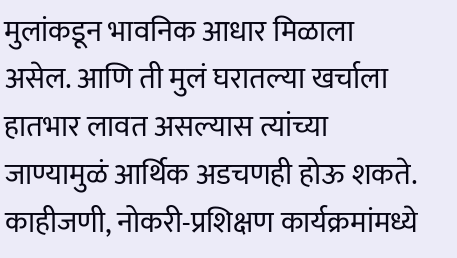मुलांकडून भावनिक आधार मिळाला असेल. आणि ती मुलं घरातल्या खर्चाला हातभार लावत असल्यास त्यांच्या जाण्यामुळं आर्थिक अडचणही होऊ शकते.
काहीजणी, नोकरी-प्रशिक्षण कार्यक्रमांमध्ये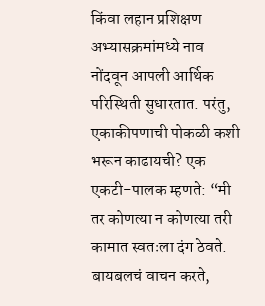किंवा लहान प्रशिक्षण अभ्यासक्रमांमध्ये नाव नोंदवून आपली आर्थिक परिस्थिती सुधारतात. परंतु, एकाकीपणाची पोकळी कशी भरून काढायची? एक एकटी-पालक म्हणते: “मी तर कोणत्या न कोणत्या तरी कामात स्वतःला दंग ठेवते. बायबलचं वाचन करते,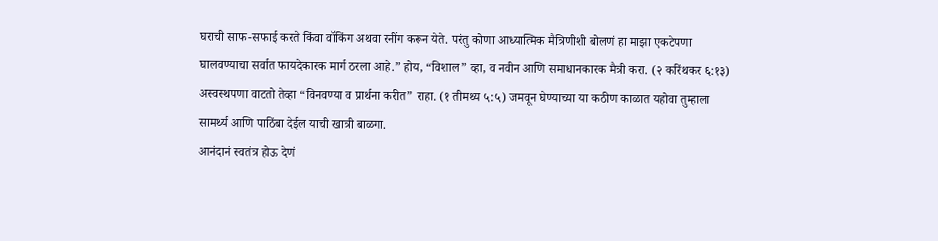घराची साफ-सफाई करते किंवा वॉकिंग अथवा रनींग करून येते. परंतु कोणा आध्यात्मिक मैत्रिणीशी बोलणं हा माझा एकटेपणा घालवण्याचा सर्वात फायदेकारक मार्ग ठरला आहे.” होय, “विशाल” व्हा, व नवीन आणि समाधानकारक मैत्री करा. (२ करिंथकर ६:१३) अस्वस्थपणा वाटतो तेव्हा “विनवण्या व प्रार्थना करीत” राहा. (१ तीमथ्य ५:५) जमवून घेण्याच्या या कठीण काळात यहोवा तुम्हाला सामर्थ्य आणि पाठिंबा देईल याची खात्री बाळगा.
आनंदानं स्वतंत्र होऊ देणं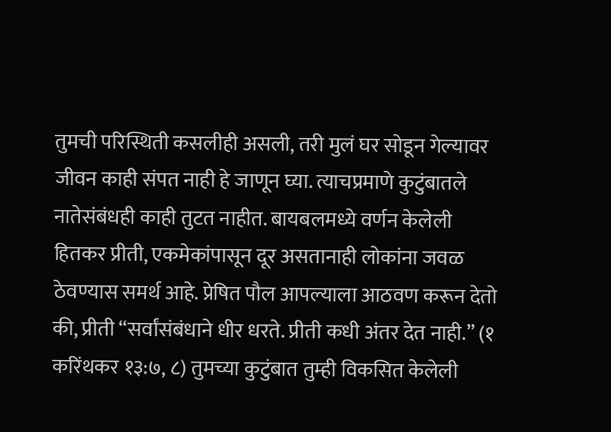तुमची परिस्थिती कसलीही असली, तरी मुलं घर सोडून गेल्यावर जीवन काही संपत नाही हे जाणून घ्या. त्याचप्रमाणे कुटुंबातले नातेसंबंधही काही तुटत नाहीत. बायबलमध्ये वर्णन केलेली हितकर प्रीती, एकमेकांपासून दूर असतानाही लोकांना जवळ ठेवण्यास समर्थ आहे. प्रेषित पौल आपल्याला आठवण करून देतो की, प्रीती “सर्वांसंबंधाने धीर धरते. प्रीती कधी अंतर देत नाही.” (१ करिंथकर १३:७, ८) तुमच्या कुटुंबात तुम्ही विकसित केलेली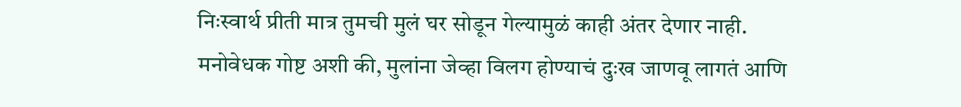निःस्वार्थ प्रीती मात्र तुमची मुलं घर सोडून गेल्यामुळं काही अंतर देणार नाही.
मनोवेधक गोष्ट अशी की, मुलांना जेव्हा विलग होण्याचं दुःख जाणवू लागतं आणि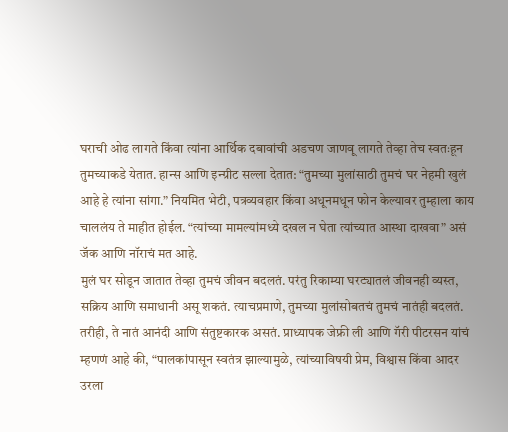घराची ओढ लागते किंवा त्यांना आर्थिक दबावांची अडचण जाणवू लागते तेव्हा तेच स्वतःहून तुमच्याकडे येतात. हान्स आणि इन्ग्रीट सल्ला देतात: “तुमच्या मुलांसाठी तुमचं घर नेहमी खुलं आहे हे त्यांना सांगा.” नियमित भेटी, पत्रव्यवहार किंवा अधूनमधून फोन केल्यावर तुम्हाला काय चाललंय ते माहीत होईल. “त्यांच्या मामल्यांमध्ये दखल न घेता त्यांच्यात आस्था दाखवा” असं जॅक आणि नॉराचं मत आहे.
मुलं घर सोडून जातात तेव्हा तुमचं जीवन बदलतं. परंतु रिकाम्या घरट्यातलं जीवनही व्यस्त, सक्रिय आणि समाधानी असू शकतं. त्याचप्रमाणे, तुमच्या मुलांसोबतचं तुमचं नातंही बदलतं. तरीही, ते नातं आनंदी आणि संतुष्टकारक असतं. प्राध्यापक जेफ्री ली आणि गॅरी पीटरसन यांचं म्हणणं आहे की, “पालकांपासून स्वतंत्र झाल्यामुळे, त्यांच्याविषयी प्रेम, विश्वास किंवा आदर उरला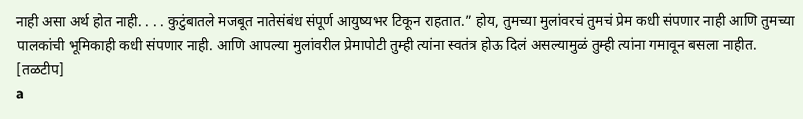नाही असा अर्थ होत नाही. . . . कुटुंबातले मजबूत नातेसंबंध संपूर्ण आयुष्यभर टिकून राहतात.” होय, तुमच्या मुलांवरचं तुमचं प्रेम कधी संपणार नाही आणि तुमच्या पालकांची भूमिकाही कधी संपणार नाही. आणि आपल्या मुलांवरील प्रेमापोटी तुम्ही त्यांना स्वतंत्र होऊ दिलं असल्यामुळं तुम्ही त्यांना गमावून बसला नाहीत.
[तळटीप]
a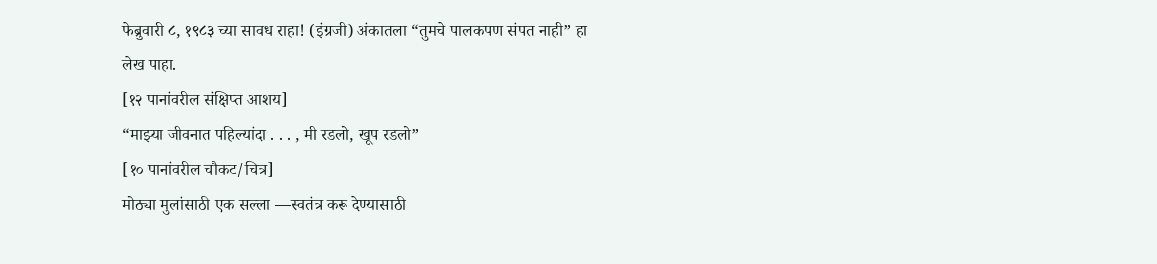फेब्रुवारी ८, १९८३ च्या सावध राहा! (इंग्रजी) अंकातला “तुमचे पालकपण संपत नाही” हा लेख पाहा.
[१२ पानांवरील संक्षिप्त आशय]
“माझ्या जीवनात पहिल्यांदा . . . , मी रडलो, खूप रडलो”
[१० पानांवरील चौकट/चित्र]
मोठ्या मुलांसाठी एक सल्ला —स्वतंत्र करू देण्यासाठी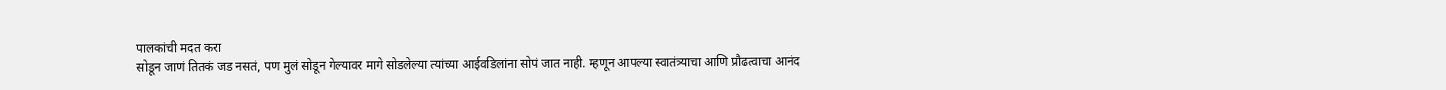पालकांची मदत करा
सोडून जाणं तितकं जड नसतं, पण मुलं सोडून गेल्यावर मागे सोडलेल्या त्यांच्या आईवडिलांना सोपं जात नाही. म्हणून आपल्या स्वातंत्र्याचा आणि प्रौढत्वाचा आनंद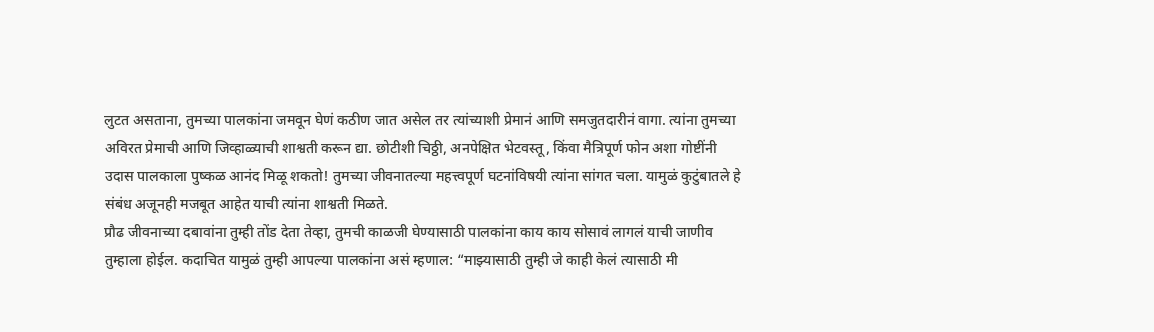लुटत असताना, तुमच्या पालकांना जमवून घेणं कठीण जात असेल तर त्यांच्याशी प्रेमानं आणि समजुतदारीनं वागा. त्यांना तुमच्या अविरत प्रेमाची आणि जिव्हाळ्याची शाश्वती करून द्या. छोटीशी चिठ्ठी, अनपेक्षित भेटवस्तू, किंवा मैत्रिपूर्ण फोन अशा गोष्टींनी उदास पालकाला पुष्कळ आनंद मिळू शकतो! तुमच्या जीवनातल्या महत्त्वपूर्ण घटनांविषयी त्यांना सांगत चला. यामुळं कुटुंबातले हे संबंध अजूनही मजबूत आहेत याची त्यांना शाश्वती मिळते.
प्रौढ जीवनाच्या दबावांना तुम्ही तोंड देता तेव्हा, तुमची काळजी घेण्यासाठी पालकांना काय काय सोसावं लागलं याची जाणीव तुम्हाला होईल. कदाचित यामुळं तुम्ही आपल्या पालकांना असं म्हणाल: “माझ्यासाठी तुम्ही जे काही केलं त्यासाठी मी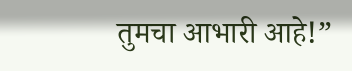तुमचा आभारी आहे!”